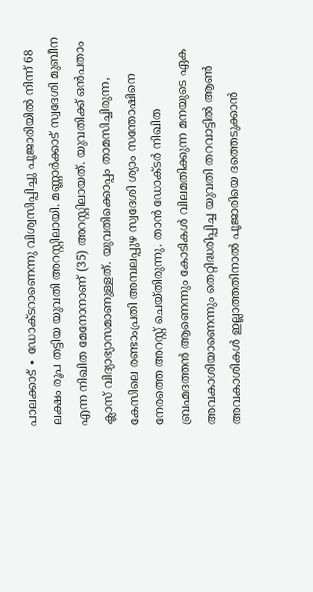പാലക്കാട് ∙ ഡോക്ടറാണെന്നു വിശ്വസിപ്പിച്ചു പൂജാരിയിൽ നിന്ന് 68 ലക്ഷം രൂപ തട്ടിയ യുവതി അറസ്റ്റിലായി. മണ്ണാർക്കാട് സ്വദേശി മുബീന എന്ന നിഖിത മേനോനാണ് (35) അറസ്റ്റിലായത്. യുവതിക്ക് ഒൻപതാം ക്ലാസ് വിദ്യാഭ്യാസമാണുള്ളത്. യുവതിക്കൊപ്പം താമസിച്ചിരുന്ന, കേസിലെ രണ്ടാംപ്രതി അമ്പലപ്പുഴ സ്വദേശി ശ്യാം സന്തോഷിനെ നേരത്തെ അറസ്റ്റ് ചെയ്തിരുന്നു. താൻ ഡോക്ടർ നിഖിത ബ്രഹ്മദത്തൻ ആണെന്നും കോടികൾ വിലമതിക്കുന്ന മനയുടെ ഏക അവകാശിയാണെന്നും തെറ്റിദ്ധരിപ്പിച്ച യുവതി തറവാട്ടിൽ ആൺ അവകാശികൾ ഇല്ലാത്തതിനാൽ പൂജാരിയെ ദത്തെടുക്കാൻ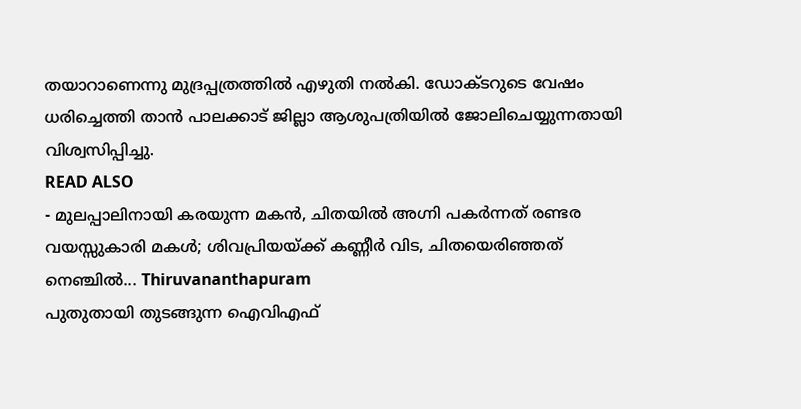തയാറാണെന്നു മുദ്രപ്പത്രത്തിൽ എഴുതി നൽകി. ഡോക്ടറുടെ വേഷം ധരിച്ചെത്തി താൻ പാലക്കാട് ജില്ലാ ആശുപത്രിയിൽ ജോലിചെയ്യുന്നതായി വിശ്വസിപ്പിച്ചു.
READ ALSO
- മുലപ്പാലിനായി കരയുന്ന മകൻ, ചിതയിൽ അഗ്നി പകർന്നത് രണ്ടര വയസ്സുകാരി മകൾ; ശിവപ്രിയയ്ക്ക് കണ്ണീർ വിട, ചിതയെരിഞ്ഞത് നെഞ്ചിൽ... Thiruvananthapuram
പുതുതായി തുടങ്ങുന്ന ഐവിഎഫ്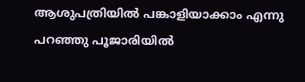ആശുപത്രിയിൽ പങ്കാളിയാക്കാം എന്നു പറഞ്ഞു പൂജാരിയിൽ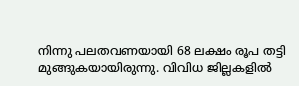നിന്നു പലതവണയായി 68 ലക്ഷം രൂപ തട്ടി മുങ്ങുകയായിരുന്നു. വിവിധ ജില്ലകളിൽ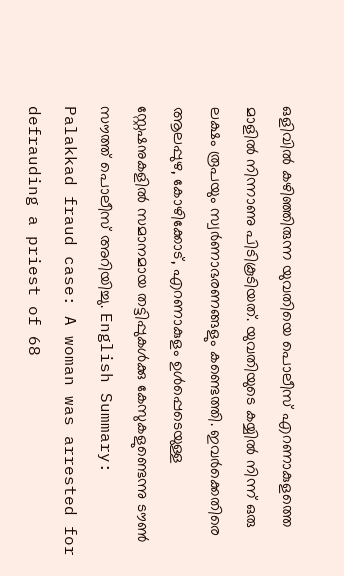ഒളിവിൽ കഴിഞ്ഞിരുന്ന യുവതിയെ പൊലീസ് എറണാകുളത്തെ മാളിൽ നിന്നാണു പിടികൂടിയത്. യുവതിയുടെ കയ്യിൽ നിന്ന് ഒരു ലക്ഷം രൂപയും സ്വർണാഭരണങ്ങളും കണ്ടെത്തി. ഇവർക്കെതിരെ ആലപ്പുഴ, കോഴിക്കോട്, എറണാകുളം ഉൾപ്പെടെയുള്ള സ്റ്റേഷനുകളിൽ സമാനമായ തട്ടിപ്പുകൾക്കു കേസുകളുണ്ടെന്നു ടൗൺ സൗത്ത് പൊലീസ് അറിയിച്ചു. English Summary:
Palakkad fraud case: A woman was arrested for defrauding a priest of 68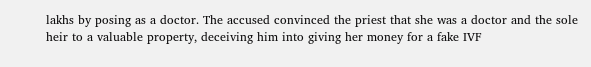lakhs by posing as a doctor. The accused convinced the priest that she was a doctor and the sole heir to a valuable property, deceiving him into giving her money for a fake IVF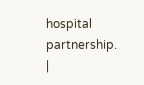hospital partnership. |